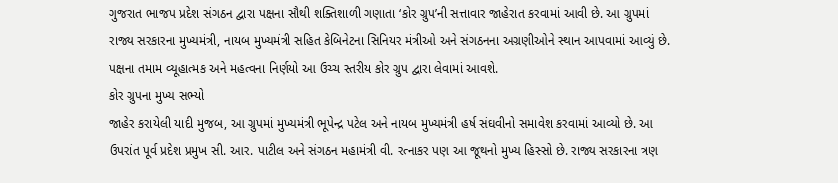ગુજરાત ભાજપ પ્રદેશ સંગઠન દ્વારા પક્ષના સૌથી શક્તિશાળી ગણાતા ‘કોર ગ્રુપ’ની સત્તાવાર જાહેરાત કરવામાં આવી છે. આ ગ્રુપમાં રાજ્ય સરકારના મુખ્યમંત્રી, નાયબ મુખ્યમંત્રી સહિત કેબિનેટના સિનિયર મંત્રીઓ અને સંગઠનના અગ્રણીઓને સ્થાન આપવામાં આવ્યું છે. પક્ષના તમામ વ્યૂહાત્મક અને મહત્વના નિર્ણયો આ ઉચ્ચ સ્તરીય કોર ગ્રુપ દ્વારા લેવામાં આવશે.
કોર ગ્રુપના મુખ્ય સભ્યો
જાહેર કરાયેલી યાદી મુજબ, આ ગ્રુપમાં મુખ્યમંત્રી ભૂપેન્દ્ર પટેલ અને નાયબ મુખ્યમંત્રી હર્ષ સંઘવીનો સમાવેશ કરવામાં આવ્યો છે. આ ઉપરાંત પૂર્વ પ્રદેશ પ્રમુખ સી. આર. પાટીલ અને સંગઠન મહામંત્રી વી. રત્નાકર પણ આ જૂથનો મુખ્ય હિસ્સો છે. રાજ્ય સરકારના ત્રણ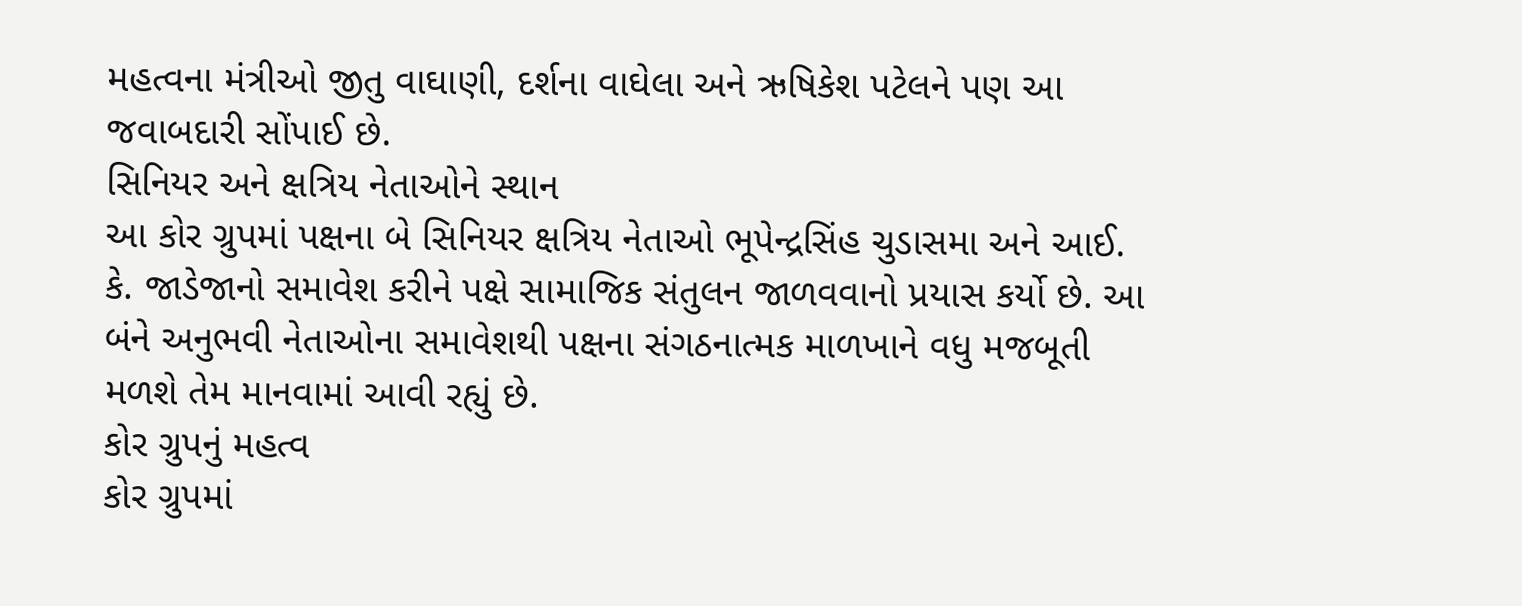મહત્વના મંત્રીઓ જીતુ વાઘાણી, દર્શના વાઘેલા અને ઋષિકેશ પટેલને પણ આ જવાબદારી સોંપાઈ છે.
સિનિયર અને ક્ષત્રિય નેતાઓને સ્થાન
આ કોર ગ્રુપમાં પક્ષના બે સિનિયર ક્ષત્રિય નેતાઓ ભૂપેન્દ્રસિંહ ચુડાસમા અને આઈ. કે. જાડેજાનો સમાવેશ કરીને પક્ષે સામાજિક સંતુલન જાળવવાનો પ્રયાસ કર્યો છે. આ બંને અનુભવી નેતાઓના સમાવેશથી પક્ષના સંગઠનાત્મક માળખાને વધુ મજબૂતી મળશે તેમ માનવામાં આવી રહ્યું છે.
કોર ગ્રુપનું મહત્વ
કોર ગ્રુપમાં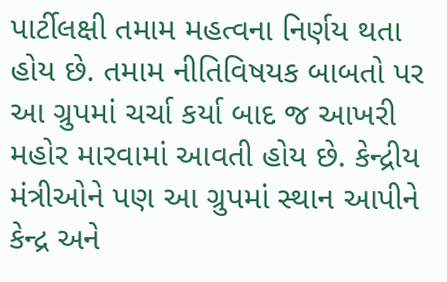પાર્ટીલક્ષી તમામ મહત્વના નિર્ણય થતા હોય છે. તમામ નીતિવિષયક બાબતો પર આ ગ્રુપમાં ચર્ચા કર્યા બાદ જ આખરી મહોર મારવામાં આવતી હોય છે. કેન્દ્રીય મંત્રીઓને પણ આ ગ્રુપમાં સ્થાન આપીને કેન્દ્ર અને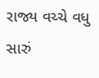રાજ્ય વચ્ચે વધુ સારું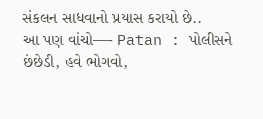સંકલન સાધવાનો પ્રયાસ કરાયો છે..
આ પણ વાંચો—- Patan : પોલીસને છંછેડી, હવે ભોગવો,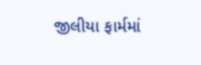જીલીયા ફાર્મમાં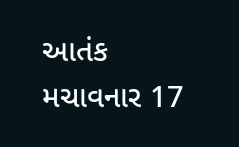આતંક મચાવનાર 17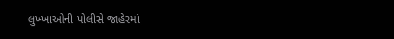લુખ્ખાઓની પોલીસે જાહેરમાં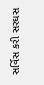સર્વિસ કરી સરઘસ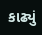કાઢ્યું